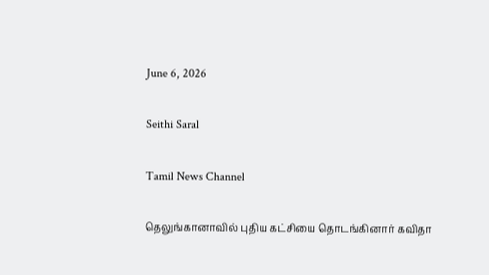June 6, 2026

Seithi Saral

Tamil News Channel

தெலுங்கானாவில் புதிய கட்சியை தொடங்கினார் கவிதா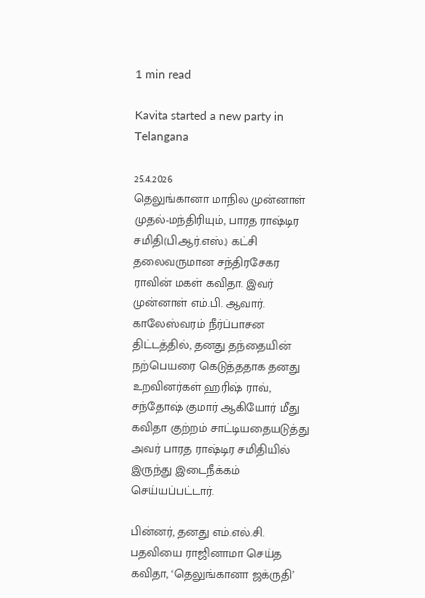1 min read

Kavita started a new party in Telangana

25.4.2026
தெலுங்கானா மாநில முன்னாள் முதல்-மந்திரியும், பாரத ராஷ்டிர சமிதி(பி.ஆர்.எஸ்.) கட்சி தலைவருமான சந்திரசேகர ராவின் மகள் கவிதா. இவர் முன்னாள் எம்.பி. ஆவார். காலேஸ்வரம் நீர்ப்பாசன திட்டத்தில், தனது தந்தையின் நற்பெயரை கெடுத்ததாக தனது உறவினர்கள் ஹரிஷ் ராவ், சந்தோஷ் குமார் ஆகியோர் மீது கவிதா குற்றம் சாட்டியதையடுத்து அவர் பாரத ராஷ்டிர சமிதியில் இருந்து இடைநீக்கம் செய்யப்பட்டார்.

பின்னர், தனது எம்.எல்.சி. பதவியை ராஜினாமா செய்த கவிதா, ‘தெலுங்கானா ஜக்ருதி’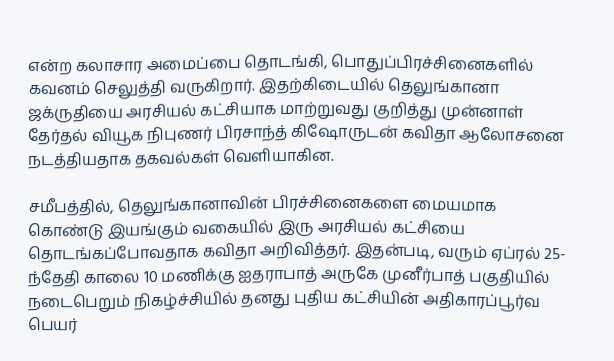என்ற கலாசார அமைப்பை தொடங்கி, பொதுப்பிரச்சினைகளில் கவனம் செலுத்தி வருகிறார். இதற்கிடையில் தெலுங்கானா ஜக்ருதியை அரசியல் கட்சியாக மாற்றுவது குறித்து முன்னாள் தேர்தல் வியூக நிபுணர் பிரசாந்த் கிஷோருடன் கவிதா ஆலோசனை நடத்தியதாக தகவல்கள் வெளியாகின.

சமீபத்தில், தெலுங்கானாவின் பிரச்சினைகளை மையமாக கொண்டு இயங்கும் வகையில் இரு அரசியல் கட்சியை தொடங்கப்போவதாக கவிதா அறிவித்தர். இதன்படி, வரும் ஏப்ரல் 25-ந்தேதி காலை 10 மணிக்கு ஐதராபாத் அருகே முனீர்பாத் பகுதியில் நடைபெறும் நிகழ்ச்சியில் தனது புதிய கட்சியின் அதிகாரப்பூர்வ பெயர்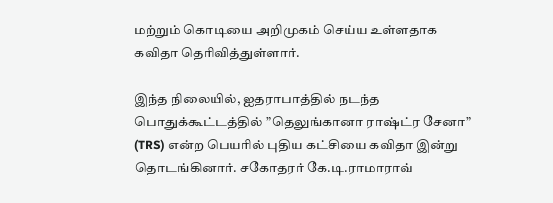மற்றும் கொடியை அறிமுகம் செய்ய உள்ளதாக கவிதா தெரிவித்துள்ளார்.

இந்த நிலையில், ஐதராபாத்தில் நடந்த பொதுக்கூட்டத்தில் ”தெலுங்கானா ராஷ்ட்ர சேனா” (TRS) என்ற பெயரில் புதிய கட்சியை கவிதா இன்று தொடங்கினார். சகோதரர் கே.டி.ராமாராவ்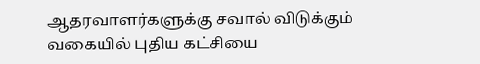ஆதரவாளர்களுக்கு சவால் விடுக்கும் வகையில் புதிய கட்சியை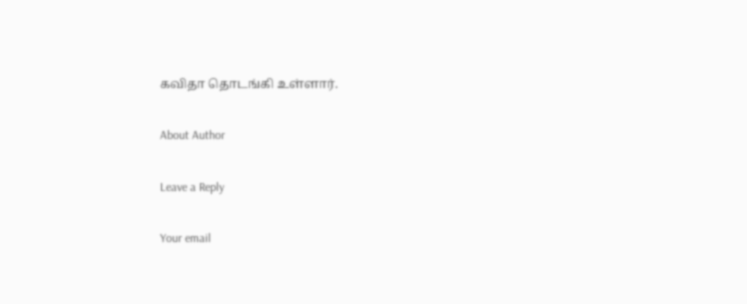கவிதா தொடங்கி உள்ளார்.

About Author

Leave a Reply

Your email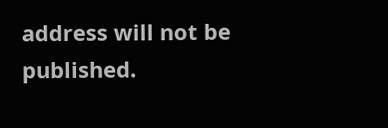address will not be published.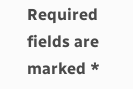Required fields are marked *